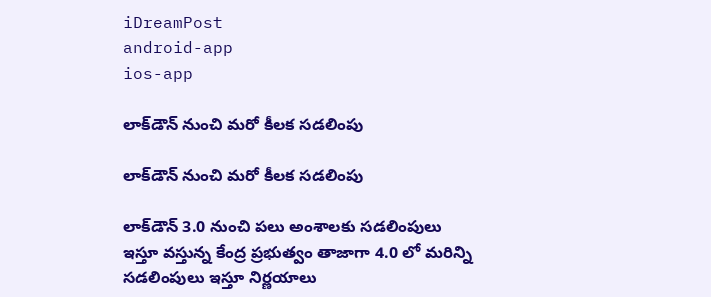iDreamPost
android-app
ios-app

లాక్‌డౌన్‌ నుంచి మరో కీలక సడలింపు

లాక్‌డౌన్‌ నుంచి మరో కీలక సడలింపు

లాక్‌డౌన్‌ 3.0 నుంచి పలు అంశాలకు సడలింపులు ఇస్తూ వస్తున్న కేంద్ర ప్రభుత్వం తాజాగా 4.0 లో మరిన్ని సడలింపులు ఇస్తూ నిర్ణయాలు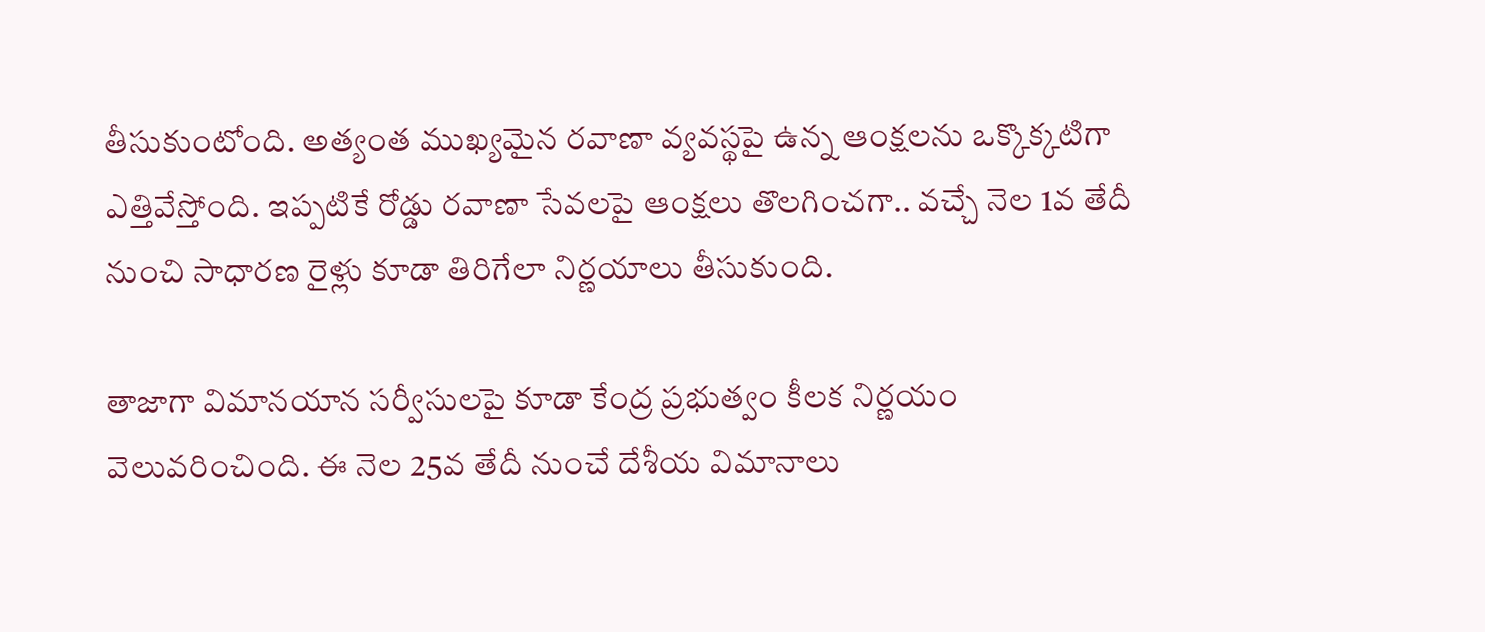తీసుకుంటోంది. అత్యంత ముఖ్యమైన రవాణా వ్యవస్థపై ఉన్న ఆంక్షలను ఒక్కొక్కటిగా ఎత్తివేస్తోంది. ఇప్పటికే రోడ్డు రవాణా సేవలపై ఆంక్షలు తొలగించగా.. వచ్చే నెల 1వ తేదీ నుంచి సాధారణ రైళ్లు కూడా తిరిగేలా నిర్ణయాలు తీసుకుంది.

తాజాగా విమానయాన సర్వీసులపై కూడా కేంద్ర ప్రభుత్వం కీలక నిర్ణయం వెలువరించింది. ఈ నెల 25వ తేదీ నుంచే దేశీయ విమానాలు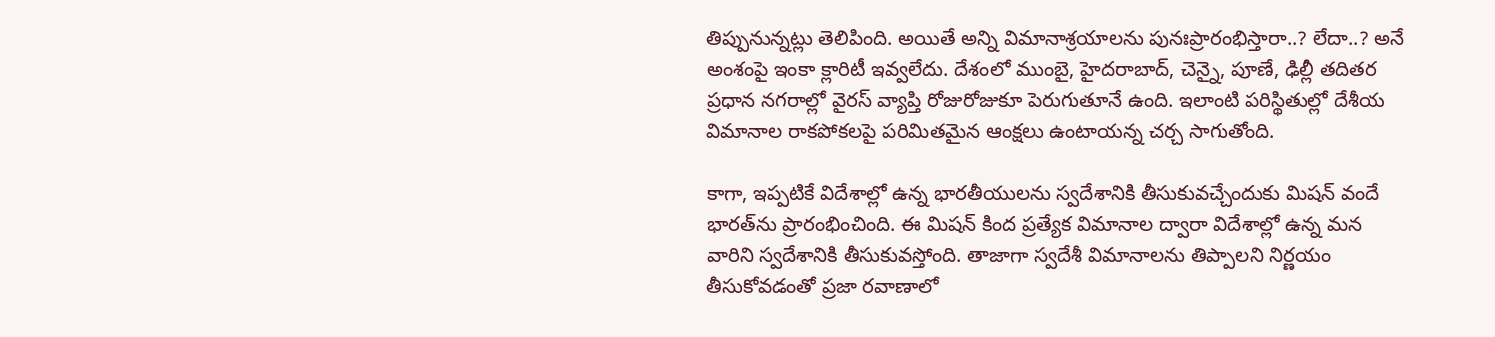తిప్పునున్నట్లు తెలిపింది. అయితే అన్ని విమానాశ్రయాలను పునఃప్రారంభిస్తారా..? లేదా..? అనే అంశంపై ఇంకా క్లారిటీ ఇవ్వలేదు. దేశంలో ముంబై, హైదరాబాద్, చెన్నై, పూణే, ఢిల్లీ తదితర ప్రధాన నగరాల్లో వైరస్‌ వ్యాప్తి రోజురోజుకూ పెరుగుతూనే ఉంది. ఇలాంటి పరిస్థితుల్లో దేశీయ విమానాల రాకపోకలపై పరిమితమైన ఆంక్షలు ఉంటాయన్న చర్చ సాగుతోంది.

కాగా, ఇప్పటికే విదేశాల్లో ఉన్న భారతీయులను స్వదేశానికి తీసుకువచ్చేందుకు మిషన్‌ వందే భారత్‌ను ప్రారంభించింది. ఈ మిషన్‌ కింద ప్రత్యేక విమానాల ద్వారా విదేశాల్లో ఉన్న మన వారిని స్వదేశానికి తీసుకువస్తోంది. తాజాగా స్వదేశీ విమానాలను తిప్పాలని నిర్ణయం తీసుకోవడంతో ప్రజా రవాణాలో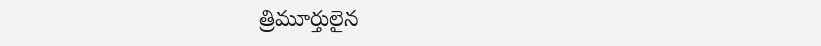త్రిమూర్తులైన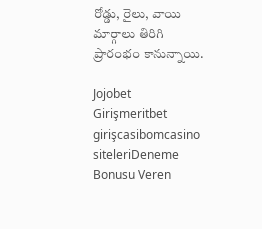రోడ్డు, రైలు, వాయి మార్గాలు తిరిగి ప్రారంభం కానున్నాయి.

Jojobet Girişmeritbet girişcasibomcasino siteleriDeneme Bonusu Veren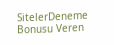SitelerDeneme Bonusu Veren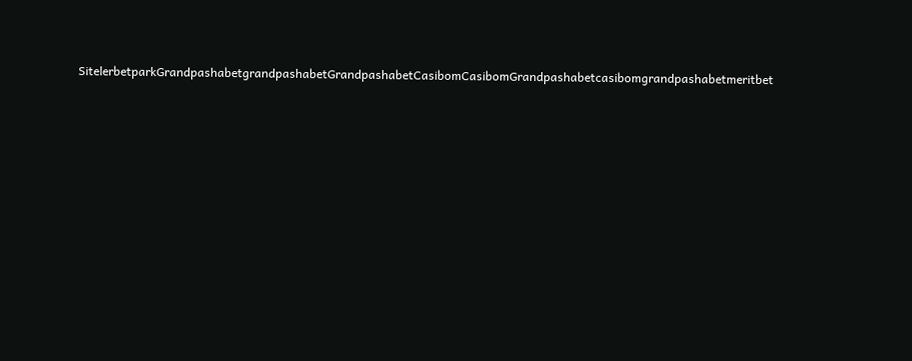SitelerbetparkGrandpashabetgrandpashabetGrandpashabetCasibomCasibomGrandpashabetcasibomgrandpashabetmeritbet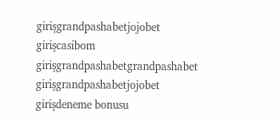girişgrandpashabetjojobet girişcasibom girişgrandpashabetgrandpashabet girişgrandpashabetjojobet girişdeneme bonusu